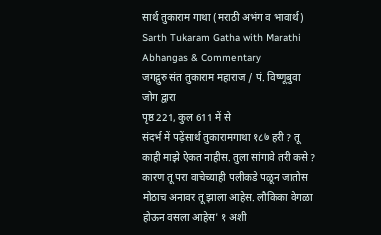सार्थ तुकाराम गाथा (मराठी अभंग व भावार्थ)
Sarth Tukaram Gatha with Marathi Abhangas & Commentary
जगद्गुरु संत तुकाराम महाराज / पं. विष्णूबुवा जोग द्वारा
पृष्ठ 221, कुल 611 में से
संदर्भ में पढ़ेंसार्थ तुकारामगाथा १८७ हरी ? तू काही माझे ऐकत नाहीस. तुला सांगावे तरी कसे ? कारण तू परा वाचेच्याही पलीकडे पळून जातोस मोठाच अनावर तू झाला आहेस. लौकिका वेगळा होऊन वसला आहेस' १ अशी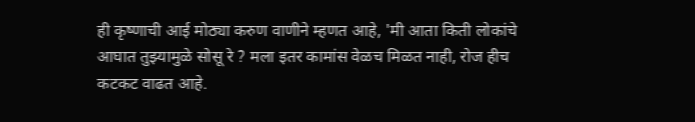ही कृष्णाची आई मोठ्या करुण वाणीने म्हणत आहे, 'मी आता किती लोकांचे आघात तुझ्यामुळे सोसू रे ? मला इतर कामांस वेळच मिळत नाही, रोज हीच कटकट वाढत आहे.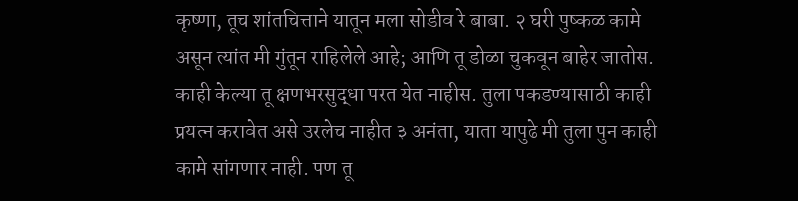कृष्णा, तूच शांतचित्ताने यातून मला सोडीव रे बाबा. २ घरी पुष्कळ कामे असून त्यांत मी गुंतून राहिलेले आहे; आणि तू डोळा चुकवून बाहेर जातोस. काही केल्या तू क्षणभरसुद्धा परत येत नाहीस. तुला पकडण्यासाठी काही प्रयत्न करावेत असे उरलेच नाहीत ३ अनंता, याता यापुढे मी तुला पुन काही कामे सांगणार नाही. पण तू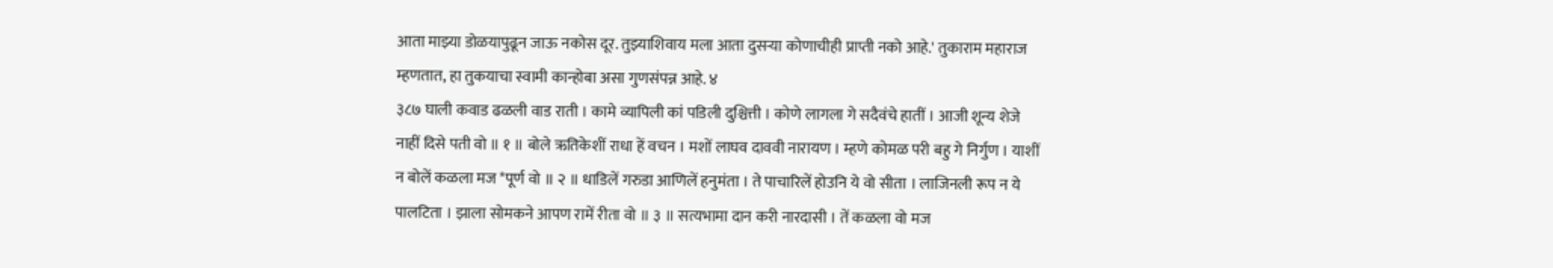आता माझ्या डोळयापुढून जाऊ नकोस दूर. तुझ्याशिवाय मला आता दुसऱ्या कोणाचीही प्राप्ती नको आहे.' तुकाराम महाराज म्हणतात, हा तुकयाचा स्वामी कान्होबा असा गुणसंपन्न आहे. ४
३८७ घाली कवाड ढळली वाड राती । कामे व्यापिली कां पडिली दुश्चित्ती । कोणे लागला गे सदैवंचे हातीं । आजी शून्य शेजे नाहीं दिसे पती वो ॥ १ ॥ बोले ऋतिकेशीं राधा हें वचन । मशों लाघव दाववी नारायण । म्हणे कोमळ परी बहु गे निर्गुण । याशीं न बोलें कळला मज *पूर्ण वो ॥ २ ॥ धाडिलें गरुडा आणिलें हनुमंता । ते पाचारिलें होउनि ये वो सीता । लाजिनली रूप न ये पालटिता । झाला सोमकने आपण रामें रीता वो ॥ ३ ॥ सत्यभामा दान करी नारदासी । तें कळला वो मज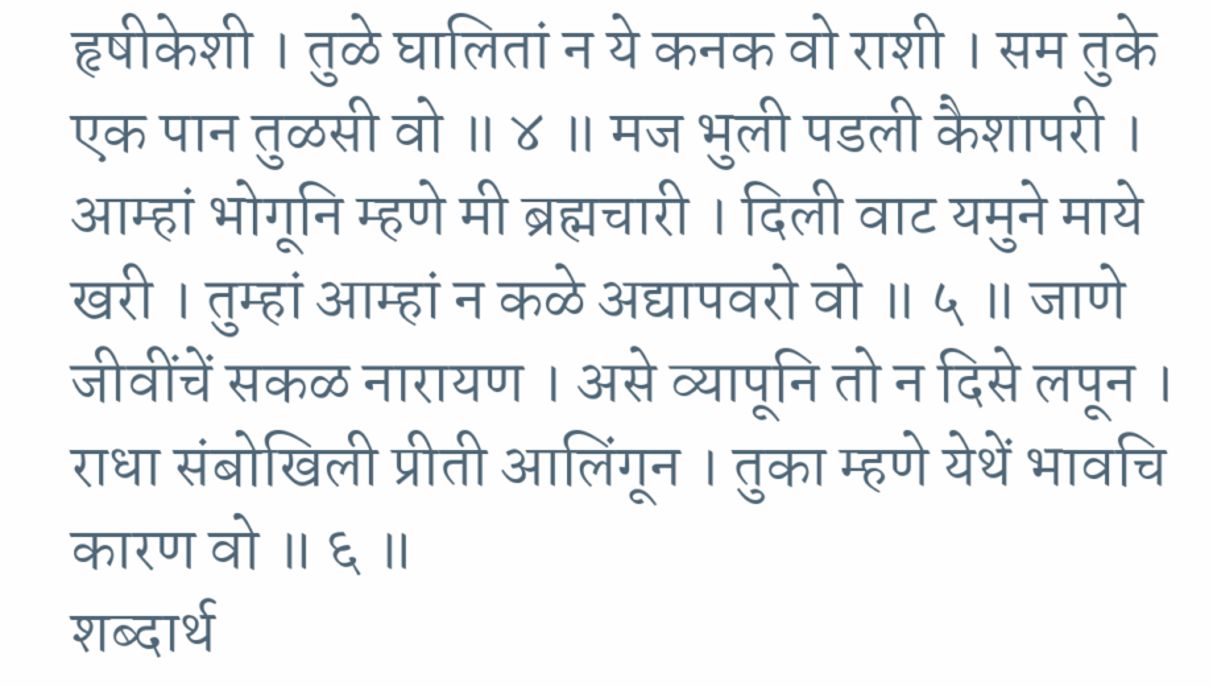हृषीकेशी । तुळे घालितां न ये कनक वो राशी । सम तुके एक पान तुळसी वो ॥ ४ ॥ मज भुली पडली कैशापरी । आम्हां भोगूनि म्हणे मी ब्रह्मचारी । दिली वाट यमुने माये खरी । तुम्हां आम्हां न कळे अद्यापवरो वो ॥ ५ ॥ जाणे जीवींचें सकळ नारायण । असे व्यापूनि तो न दिसे लपून । राधा संबोखिली प्रीती आलिंगून । तुका म्हणे येथें भावचि कारण वो ॥ ६ ॥
शब्दार्थ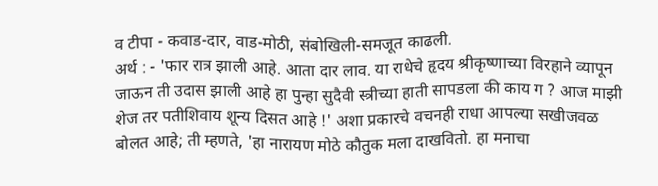व टीपा - कवाड-दार, वाड-मोठी, संबोखिली-समजूत काढली.
अर्थ : - 'फार रात्र झाली आहे. आता दार लाव. या राधेचे हृदय श्रीकृष्णाच्या विरहाने व्यापून जाऊन ती उदास झाली आहे हा पुन्हा सुदैवी स्त्रीच्या हाती सापडला की काय ग ? आज माझी शेज तर पतीशिवाय शून्य दिसत आहे !' अशा प्रकारचे वचनही राधा आपल्या सखीजवळ बोलत आहे; ती म्हणते, 'हा नारायण मोठे कौतुक मला दाखवितो. हा मनाचा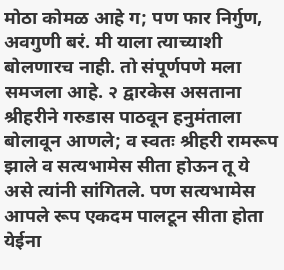मोठा कोमळ आहे ग; पण फार निर्गुण, अवगुणी बरं. मी याला त्याच्याशी बोलणारच नाही. तो संपूर्णपणे मला समजला आहे. २ द्वारकेस असताना श्रीहरीने गरुडास पाठवून हनुमंताला बोलावून आणले; व स्वतः श्रीहरी रामरूप झाले व सत्यभामेस सीता होऊन तू ये असे त्यांनी सांगितले. पण सत्यभामेस आपले रूप एकदम पालटून सीता होता येईना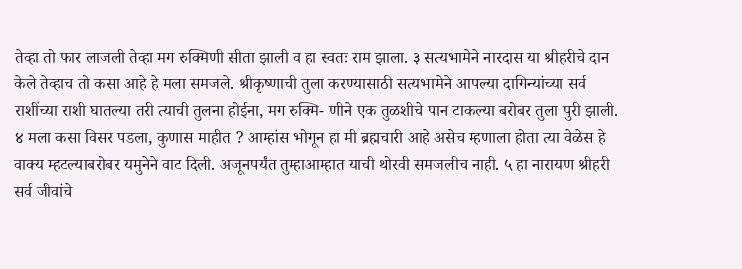तेव्हा तो फार लाजली तेव्हा मग रुक्मिणी सीता झाली व हा स्वतः राम झाला. ३ सत्यभामेने नारदास या श्रीहरीचे दान केले तेव्हाच तो कसा आहे हे मला समजले. श्रीकृष्णाची तुला करण्यासाठी सत्यभामेने आपल्या दागिन्यांच्या सर्व राशींच्या राशी घातल्या तरी त्याची तुलना होईना, मग रुक्मि- णीने एक तुळशीचे पान टाकल्या बरोबर तुला पुरी झाली. ४ मला कसा विसर पडला, कुणास माहीत ? आम्हांस भोगून हा मी ब्रह्मचारी आहे असेच म्हणाला होता त्या वेळेस हे वाक्य म्हटल्याबरोबर यमुनेने वाट दिली. अजूनपर्यंत तुम्हाआम्हात याची थोरवी समजलीच नाही. ५ हा नारायण श्रीहरी सर्व जीवांचे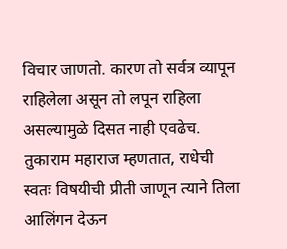विचार जाणतो. कारण तो सर्वत्र व्यापून राहिलेला असून तो लपून राहिला असल्यामुळे दिसत नाही एवढेच. तुकाराम महाराज म्हणतात, राधेची स्वतः विषयीची प्रीती जाणून त्याने तिला आलिंगन देऊन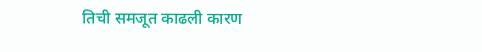तिची समजूत काढली कारण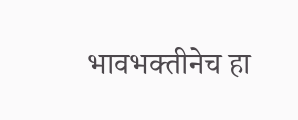भावभक्तीनेच हा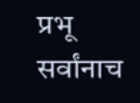प्रभू सर्वांनाच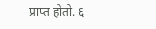प्राप्त होतो. ६